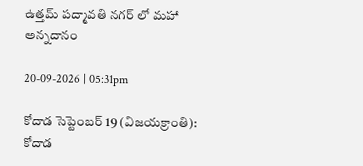ఉత్తమ్ పద్మావతి నగర్ లో మహా అన్నదానం

20-09-2026 | 05:31pm

కోదాడ సెప్టెంబర్ 19 (విజయక్రాంతి): కోదాడ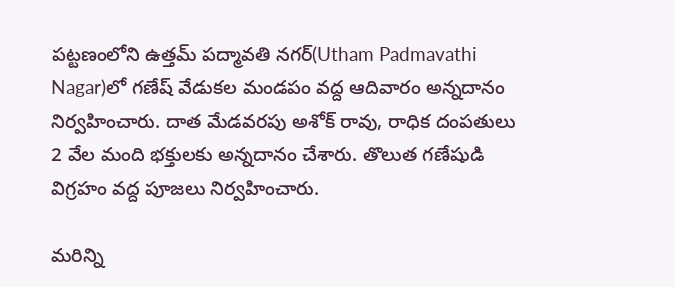పట్టణంలోని ఉత్తమ్ పద్మావతి నగర్(Utham Padmavathi Nagar)లో గణేష్ వేడుకల మండపం వద్ద ఆదివారం అన్నదానం నిర్వహించారు. దాత మేడవరపు అశోక్ రావు, రాధిక దంపతులు 2 వేల మంది భక్తులకు అన్నదానం చేశారు. తొలుత గణేషుడి విగ్రహం వద్ద పూజలు నిర్వహించారు.

మరిన్ని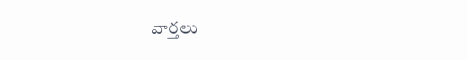వార్తలు